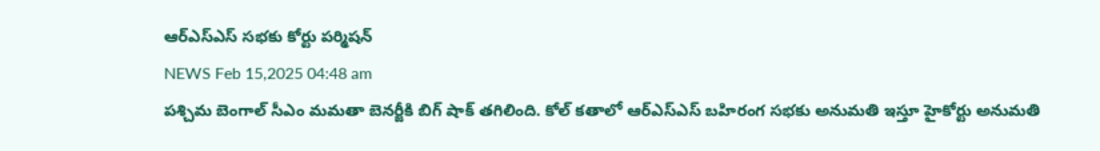ఆర్ఎస్ఎస్ సభకు కోర్టు పర్మిషన్
NEWS Feb 15,2025 04:48 am
పశ్చిమ బెంగాల్ సీఎం మమతా బెనర్జీకి బిగ్ షాక్ తగిలింది. కోల్ కతాలో ఆర్ఎస్ఎస్ బహిరంగ సభకు అనుమతి ఇస్తూ హైకోర్టు అనుమతి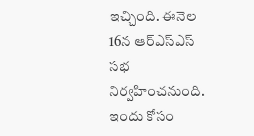ఇచ్చింది. ఈనెల 16న ఆర్ఎస్ఎస్ సభ నిర్వహించనుంది. ఇందు కోసం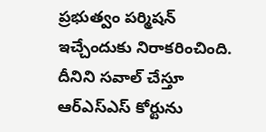ప్రభుత్వం పర్మిషన్ ఇచ్చేందుకు నిరాకరించింది. దీనిని సవాల్ చేస్తూ ఆర్ఎస్ఎస్ కోర్టును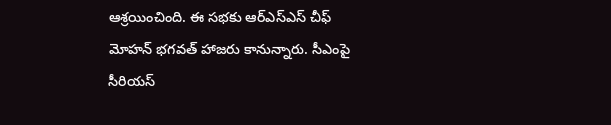ఆశ్రయించింది. ఈ సభకు ఆర్ఎస్ఎస్ చీఫ్ మోహన్ భగవత్ హాజరు కానున్నారు. సీఎంపై సీరియస్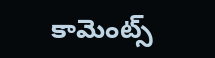కామెంట్స్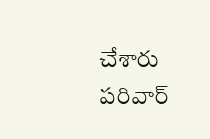చేశారు పరివార్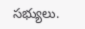సభ్యులు.